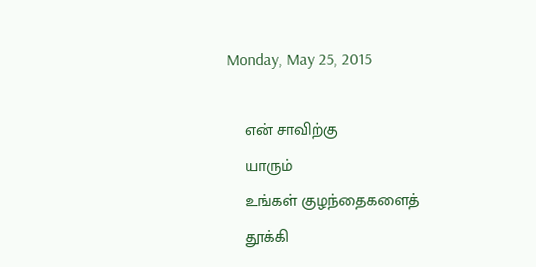Monday, May 25, 2015

    என் சாவிற்கு
    யாரும்
    உங்கள் குழந்தைகளைத்
    தூக்கி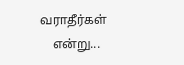வராதீர்கள்
    என்று...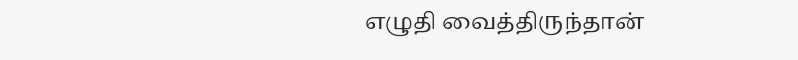எழுதி வைத்திருந்தான்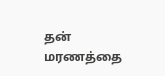தன் மரணத்தை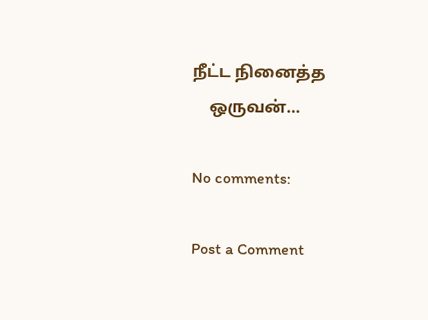நீட்ட நினைத்த
    ஒருவன்…

No comments:

Post a Comment